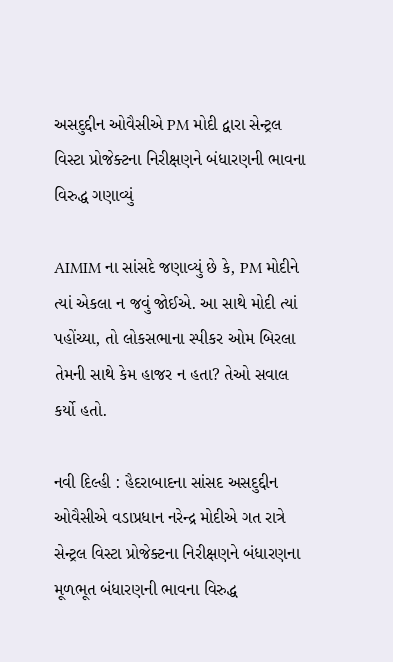અસદુદ્દીન ઓવૈસીએ PM મોદી દ્વારા સેન્ટ્રલ વિસ્ટા પ્રોજેક્ટના નિરીક્ષણને બંધારણની ભાવના વિરુદ્ધ ગણાવ્યું

AIMIM ના સાંસદે જણાવ્યું છે કે, PM મોદીને ત્યાં એકલા ન જવું જોઈએ. આ સાથે મોદી ત્યાં પહોંચ્યા, તો લોકસભાના સ્પીકર ઓમ બિરલા તેમની સાથે કેમ હાજર ન હતા? તેઓ સવાલ કર્યો હતો.

નવી દિલ્હી : હૈદરાબાદના સાંસદ અસદુદ્દીન ઓવૈસીએ વડાપ્રધાન નરેન્દ્ર મોદીએ ગત રાત્રે સેન્ટ્રલ વિસ્ટા પ્રોજેક્ટના નિરીક્ષણને બંધારણના મૂળભૂત બંધારણની ભાવના વિરુદ્ધ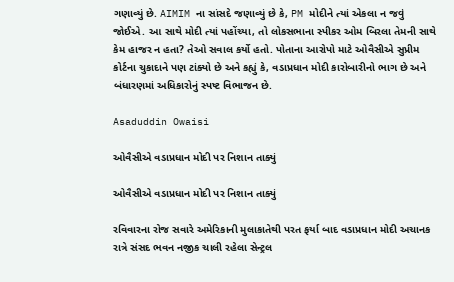ગણાવ્યું છે. AIMIM ના સાંસદે જણાવ્યું છે કે, PM મોદીને ત્યાં એકલા ન જવું જોઈએ. આ સાથે મોદી ત્યાં પહોંચ્યા, તો લોકસભાના સ્પીકર ઓમ બિરલા તેમની સાથે કેમ હાજર ન હતા? તેઓ સવાલ કર્યો હતો. પોતાના આરોપો માટે ઓવૈસીએ સુપ્રીમ કોર્ટના ચુકાદાને પણ ટાંક્યો છે અને કહ્યું કે, વડાપ્રધાન મોદી કારોબારીનો ભાગ છે અને બંધારણમાં અધિકારોનું સ્પષ્ટ વિભાજન છે.

Asaduddin Owaisi

ઓવૈસીએ વડાપ્રધાન મોદી પર નિશાન તાક્યું

ઓવૈસીએ વડાપ્રધાન મોદી પર નિશાન તાક્યું

રવિવારના રોજ સવારે અમેરિકાની મુલાકાતેથી પરત ફર્યા બાદ વડાપ્રધાન મોદી અચાનક રાત્રે સંસદ ભવન નજીક ચાલી રહેલા સેન્ટ્રલ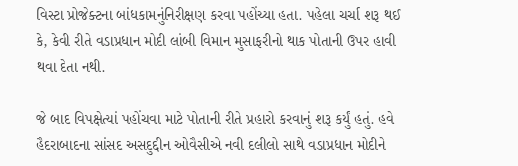વિસ્ટા પ્રોજેક્ટના બાંધકામનુંનિરીક્ષણ કરવા પહોંચ્યા હતા. પહેલા ચર્ચા શરૂ થઈ કે, કેવી રીતે વડાપ્રધાન મોદી લાંબી વિમાન મુસાફરીનો થાક પોતાની ઉપર હાવી થવા દેતા નથી.

જે બાદ વિપક્ષેત્યાં પહોંચવા માટે પોતાની રીતે પ્રહારો કરવાનું શરૂ કર્યું હતું. હવે હૈદરાબાદના સાંસદ અસદુદ્દીન ઓવૈસીએ નવી દલીલો સાથે વડાપ્રધાન મોદીને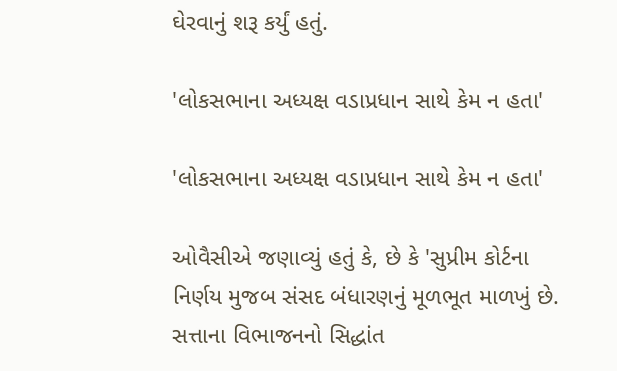ઘેરવાનું શરૂ કર્યું હતું.

'લોકસભાના અધ્યક્ષ વડાપ્રધાન સાથે કેમ ન હતા'

'લોકસભાના અધ્યક્ષ વડાપ્રધાન સાથે કેમ ન હતા'

ઓવૈસીએ જણાવ્યું હતું કે, છે કે 'સુપ્રીમ કોર્ટના નિર્ણય મુજબ સંસદ બંધારણનું મૂળભૂત માળખું છે. સત્તાના વિભાજનનો સિદ્ધાંત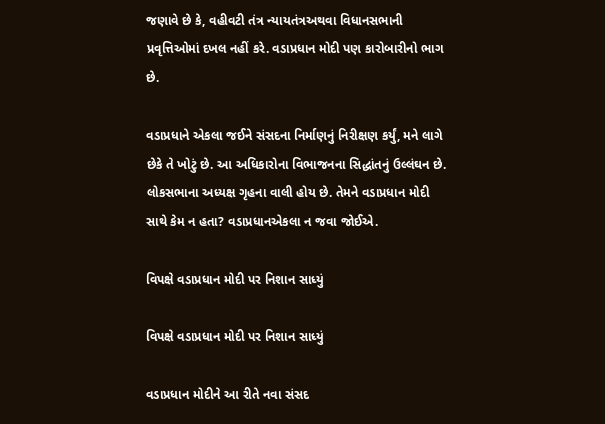જણાવે છે કે, વહીવટી તંત્ર ન્યાયતંત્રઅથવા વિધાનસભાની પ્રવૃત્તિઓમાં દખલ નહીં કરે. વડાપ્રધાન મોદી પણ કારોબારીનો ભાગ છે.

વડાપ્રધાને એકલા જઈને સંસદના નિર્માણનું નિરીક્ષણ કર્યું, મને લાગે છેકે તે ખોટું છે. આ અધિકારોના વિભાજનના સિદ્ધાંતનું ઉલ્લંઘન છે. લોકસભાના અધ્યક્ષ ગૃહના વાલી હોય છે. તેમને વડાપ્રધાન મોદી સાથે કેમ ન હતા? વડાપ્રધાનએકલા ન જવા જોઈએ.

વિપક્ષે વડાપ્રધાન મોદી પર નિશાન સાધ્યું

વિપક્ષે વડાપ્રધાન મોદી પર નિશાન સાધ્યું

વડાપ્રધાન મોદીને આ રીતે નવા સંસદ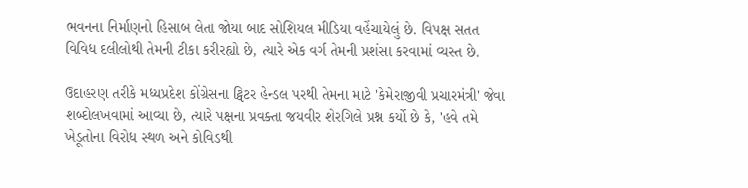ભવનના નિર્માણનો હિસાબ લેતા જોયા બાદ સોશિયલ મીડિયા વહેંચાયેલું છે. વિપક્ષ સતત વિવિધ દલીલોથી તેમની ટીકા કરીરહ્યો છે, ત્યારે એક વર્ગ તેમની પ્રશંસા કરવામાં વ્યસ્ત છે.

ઉદાહરણ તરીકે મધ્યપ્રદેશ કોંગ્રેસના ટ્વિટર હેન્ડલ પરથી તેમના માટે 'કેમેરાજીવી પ્રચારમંત્રી' જેવા શબ્દોલખવામાં આવ્યા છે, ત્યારે પક્ષના પ્રવક્તા જયવીર શેરગિલે પ્રશ્ન કર્યો છે કે, 'હવે તમે ખેડૂતોના વિરોધ સ્થળ અને કોવિડથી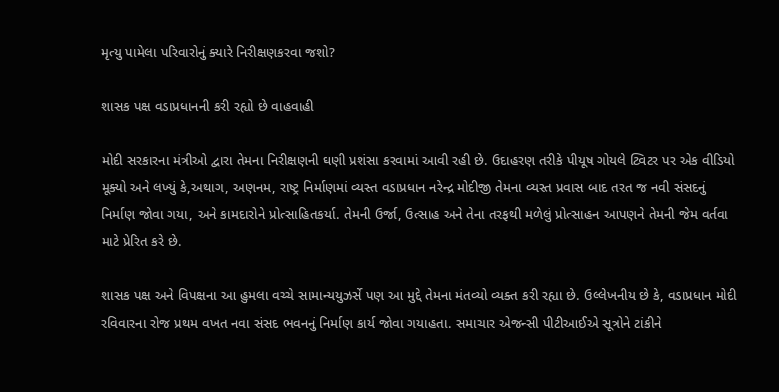મૃત્યુ પામેલા પરિવારોનું ક્યારે નિરીક્ષણકરવા જશો?

શાસક પક્ષ વડાપ્રધાનની કરી રહ્યો છે વાહવાહી

મોદી સરકારના મંત્રીઓ દ્વારા તેમના નિરીક્ષણની ઘણી પ્રશંસા કરવામાં આવી રહી છે. ઉદાહરણ તરીકે પીયૂષ ગોયલે ટ્વિટર પર એક વીડિયો મૂક્યો અને લખ્યું કે,અથાગ, અણનમ, રાષ્ટ્ર નિર્માણમાં વ્યસ્ત વડાપ્રધાન નરેન્દ્ર મોદીજી તેમના વ્યસ્ત પ્રવાસ બાદ તરત જ નવી સંસદનું નિર્માણ જોવા ગયા, અને કામદારોને પ્રોત્સાહિતકર્યા. તેમની ઉર્જા, ઉત્સાહ અને તેના તરફથી મળેલું પ્રોત્સાહન આપણને તેમની જેમ વર્તવા માટે પ્રેરિત કરે છે.

શાસક પક્ષ અને વિપક્ષના આ હુમલા વચ્ચે સામાન્યયુઝર્સે પણ આ મુદ્દે તેમના મંતવ્યો વ્યક્ત કરી રહ્યા છે. ઉલ્લેખનીય છે કે, વડાપ્રધાન મોદી રવિવારના રોજ પ્રથમ વખત નવા સંસદ ભવનનું નિર્માણ કાર્ય જોવા ગયાહતા. સમાચાર એજન્સી પીટીઆઈએ સૂત્રોને ટાંકીને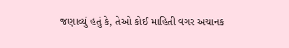જણાવ્યું હતું કે, તેઓ કોઈ માહિતી વગર અચાનક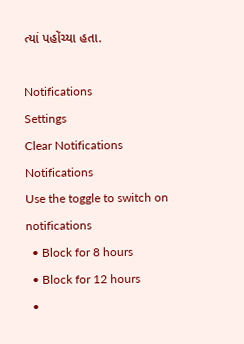ત્યાં પહોંચ્યા હતા.

Notifications
Settings
Clear Notifications
Notifications
Use the toggle to switch on notifications
  • Block for 8 hours
  • Block for 12 hours
  •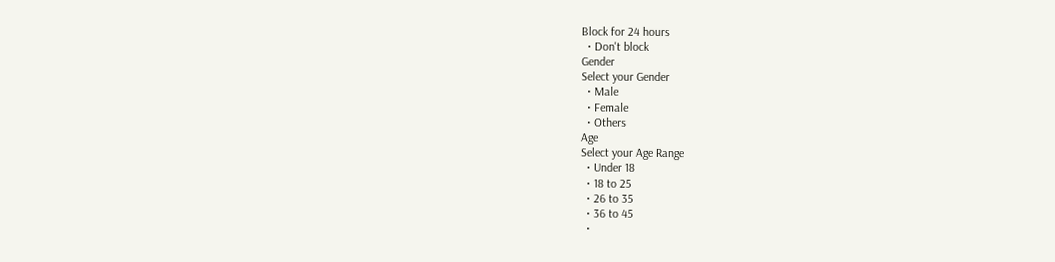Block for 24 hours
  • Don't block
Gender
Select your Gender
  • Male
  • Female
  • Others
Age
Select your Age Range
  • Under 18
  • 18 to 25
  • 26 to 35
  • 36 to 45
  •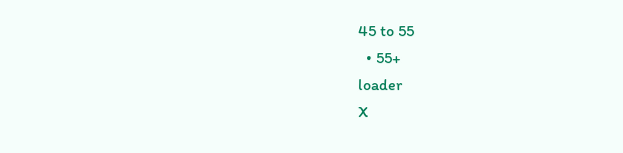45 to 55
  • 55+
loader
X